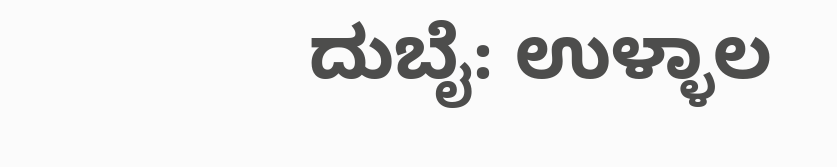ದುಬೈ: ಉಳ್ಳಾಲ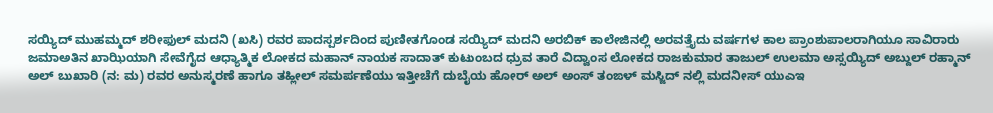ಸಯ್ಯಿದ್ ಮುಹಮ್ಮದ್ ಶರೀಫುಲ್ ಮದನಿ (ಖಸಿ) ರವರ ಪಾದಸ್ಪರ್ಶದಿಂದ ಪುಣೀತಗೊಂಡ ಸಯ್ಯಿದ್ ಮದನಿ ಅರಬಿಕ್ ಕಾಲೇಜಿನಲ್ಲಿ ಅರವತ್ತೈದು ವರ್ಷಗಳ ಕಾಲ ಪ್ರಾಂಶುಪಾಲರಾಗಿಯೂ ಸಾವಿರಾರು ಜಮಾಅತಿನ ಖಾಝಿಯಾಗಿ ಸೇವೆಗೈದ ಆಧ್ಯಾತ್ಮಿಕ ಲೋಕದ ಮಹಾನ್ ನಾಯಕ ಸಾದಾತ್ ಕುಟುಂಬದ ಧ್ರುವ ತಾರೆ ವಿದ್ವಾಂಸ ಲೋಕದ ರಾಜಕುಮಾರ ತಾಜುಲ್ ಉಲಮಾ ಅಸ್ಸಯ್ಯಿದ್ ಅಬ್ದುಲ್ ರಹ್ಮಾನ್ ಅಲ್ ಬುಖಾರಿ (ನ: ಮ) ರವರ ಅನುಸ್ಮರಣೆ ಹಾಗೂ ತಹ್ಲೀಲ್ ಸಮರ್ಪಣೆಯು ಇತ್ತೀಚೆಗೆ ದುಬೈಯ ಹೋರ್ ಅಲ್ ಅಂಸ್ ತಂಙಳ್ ಮಸ್ಜಿದ್ ನಲ್ಲಿ ಮದನೀಸ್ ಯುಎಇ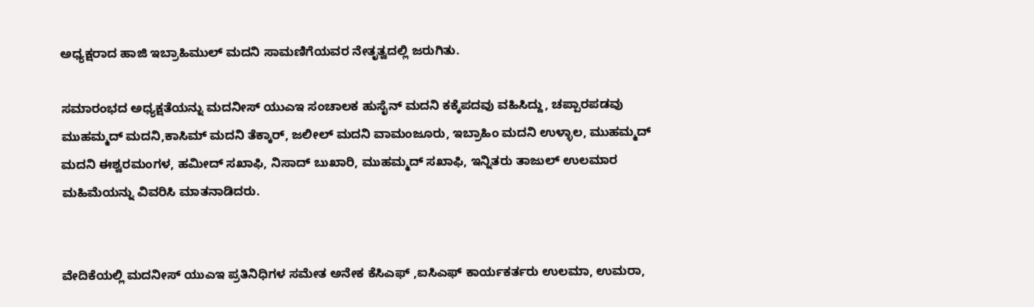ಅಧ್ಯಕ್ಷರಾದ ಹಾಜಿ ಇಬ್ರಾಹಿಮುಲ್ ಮದನಿ ಸಾಮಣಿಗೆಯವರ ನೇತೃತ್ವದಲ್ಲಿ ಜರುಗಿತು.

ಸಮಾರಂಭದ ಅಧ್ಯಕ್ಷತೆಯನ್ನು ಮದನೀಸ್ ಯುಎಇ ಸಂಚಾಲಕ ಹುಸೈನ್ ಮದನಿ ಕಕ್ಕೆಪದವು ವಹಿಸಿದ್ದು, ಚಪ್ಪಾರಪಡವು ಮುಹಮ್ಮದ್ ಮದನಿ,ಕಾಸಿಮ್ ಮದನಿ ತೆಕ್ಕಾರ್, ಜಲೀಲ್ ಮದನಿ ವಾಮಂಜೂರು, ಇಬ್ರಾಹಿಂ ಮದನಿ ಉಳ್ಳಾಲ, ಮುಹಮ್ಮದ್ ಮದನಿ ಈಶ್ವರಮಂಗಳ, ಹಮೀದ್ ಸಖಾಫಿ, ನಿಸಾದ್ ಬುಖಾರಿ, ಮುಹಮ್ಮದ್ ಸಖಾಫಿ, ಇನ್ನಿತರು ತಾಜುಲ್ ಉಲಮಾರ ಮಹಿಮೆಯನ್ನು ವಿವರಿಸಿ ಮಾತನಾಡಿದರು.


ವೇದಿಕೆಯಲ್ಲಿ ಮದನೀಸ್ ಯುಎಇ ಪ್ರತಿನಿಧಿಗಳ ಸಮೇತ ಅನೇಕ ಕೆಸಿಎಫ್ ,ಐಸಿಎಫ್ ಕಾರ್ಯಕರ್ತರು ಉಲಮಾ, ಉಮರಾ,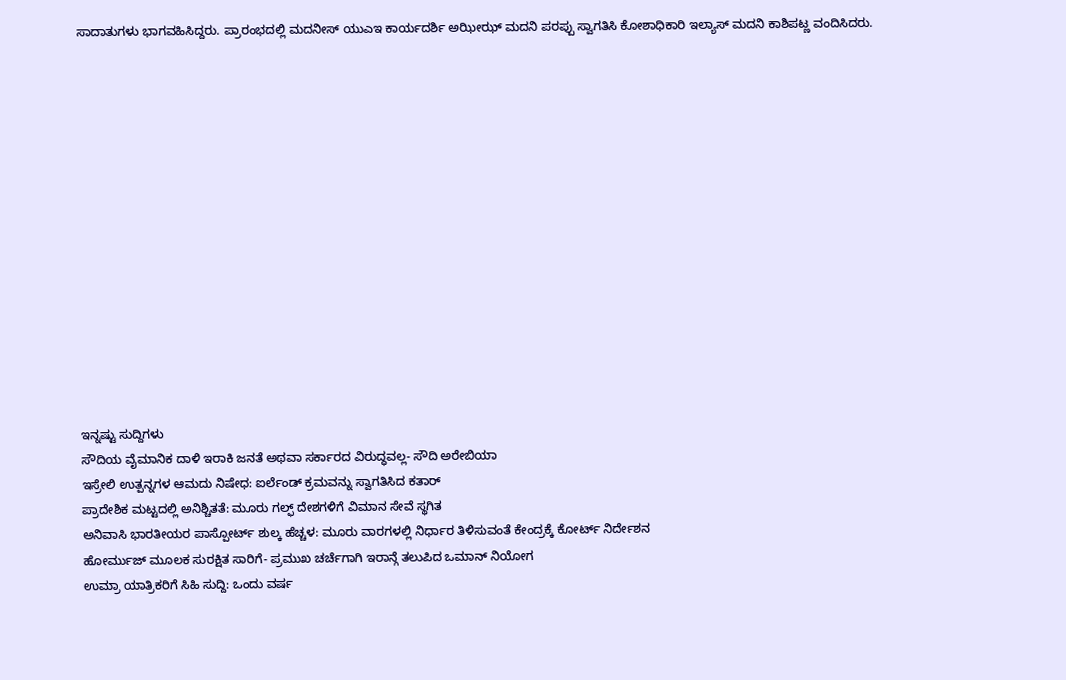ಸಾದಾತುಗಳು ಭಾಗವಹಿಸಿದ್ದರು. ಪ್ರಾರಂಭದಲ್ಲಿ ಮದನೀಸ್ ಯುಎಇ ಕಾರ್ಯದರ್ಶಿ ಅಝೀಝ್ ಮದನಿ ಪರಪ್ಪು ಸ್ವಾಗತಿಸಿ ಕೋಶಾಧಿಕಾರಿ ಇಲ್ಯಾಸ್ ಮದನಿ ಕಾಶಿಪಟ್ಣ ವಂದಿಸಿದರು.















ಇನ್ನಷ್ಟು ಸುದ್ದಿಗಳು
ಸೌದಿಯ ವೈಮಾನಿಕ ದಾಳಿ ಇರಾಕಿ ಜನತೆ ಅಥವಾ ಸರ್ಕಾರದ ವಿರುದ್ಧವಲ್ಲ- ಸೌದಿ ಅರೇಬಿಯಾ
ಇಸ್ರೇಲಿ ಉತ್ಪನ್ನಗಳ ಆಮದು ನಿಷೇಧ: ಐರ್ಲೆಂಡ್ ಕ್ರಮವನ್ನು ಸ್ವಾಗತಿಸಿದ ಕತಾರ್
ಪ್ರಾದೇಶಿಕ ಮಟ್ಟದಲ್ಲಿ ಅನಿಶ್ಚಿತತೆ: ಮೂರು ಗಲ್ಫ್ ದೇಶಗಳಿಗೆ ವಿಮಾನ ಸೇವೆ ಸ್ಥಗಿತ
ಅನಿವಾಸಿ ಭಾರತೀಯರ ಪಾಸ್ಪೋರ್ಟ್ ಶುಲ್ಕ ಹೆಚ್ಚಳ: ಮೂರು ವಾರಗಳಲ್ಲಿ ನಿರ್ಧಾರ ತಿಳಿಸುವಂತೆ ಕೇಂದ್ರಕ್ಕೆ ಕೋರ್ಟ್ ನಿರ್ದೇಶನ
ಹೋರ್ಮುಜ್ ಮೂಲಕ ಸುರಕ್ಷಿತ ಸಾರಿಗೆ- ಪ್ರಮುಖ ಚರ್ಚೆಗಾಗಿ ಇರಾನ್ಗೆ ತಲುಪಿದ ಒಮಾನ್ ನಿಯೋಗ
ಉಮ್ರಾ ಯಾತ್ರಿಕರಿಗೆ ಸಿಹಿ ಸುದ್ದಿ: ಒಂದು ವರ್ಷ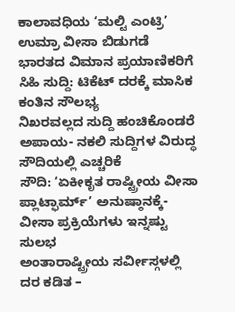ಕಾಲಾವಧಿಯ ‘ಮಲ್ಟಿ ಎಂಟ್ರಿ’ ಉಮ್ರಾ ವೀಸಾ ಬಿಡುಗಡೆ
ಭಾರತದ ವಿಮಾನ ಪ್ರಯಾಣಿಕರಿಗೆ ಸಿಹಿ ಸುದ್ದಿ: ಟಿಕೆಟ್ ದರಕ್ಕೆ ಮಾಸಿಕ ಕಂತಿನ ಸೌಲಭ್ಯ
ನಿಖರವಲ್ಲದ ಸುದ್ದಿ ಹಂಚಿಕೊಂಡರೆ ಅಪಾಯ- ನಕಲಿ ಸುದ್ದಿಗಳ ವಿರುದ್ಧ ಸೌದಿಯಲ್ಲಿ ಎಚ್ಚರಿಕೆ
ಸೌದಿ: ‘ಏಕೀಕೃತ ರಾಷ್ಟ್ರೀಯ ವೀಸಾ ಪ್ಲಾಟ್ಫಾರ್ಮ್’ ಅನುಷ್ಠಾನಕ್ಕೆ- ವೀಸಾ ಪ್ರಕ್ರಿಯೆಗಳು ಇನ್ನಷ್ಟು ಸುಲಭ
ಅಂತಾರಾಷ್ಟ್ರೀಯ ಸರ್ವೀಸ್ಗಳಲ್ಲಿ ದರ ಕಡಿತ –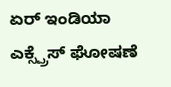ಏರ್ ಇಂಡಿಯಾ ಎಕ್ಸ್ಪ್ರೆಸ್ ಘೋಷಣೆ